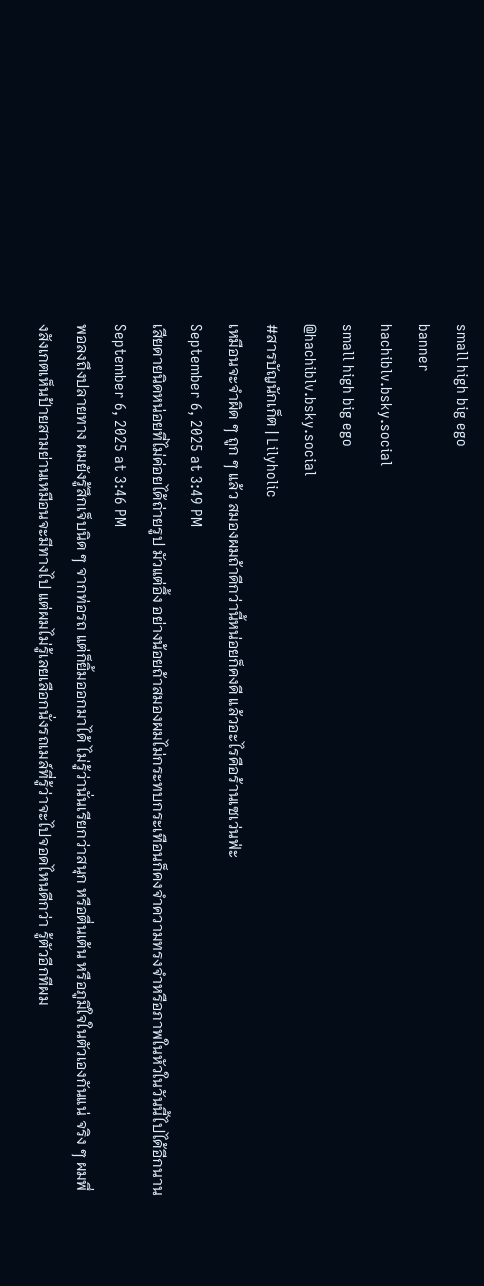small high big ego
banner
hachiblv.bsky.social
small high big ego
@hachiblv.bsky.social
#สารบัญนักเก็ต | Lilyholic
เหมือนจะจำผิด ๆ ถูก ๆ แล้ว สมองผมถ้าดีกว่านี้หน่อยก็คงดี แล้วอะไรคือร้านเซเว่นฟ่ะ
September 6, 2025 at 3:49 PM
เสียดายนิดหน่อยที่ไม่ค่อยได้ถ่ายรูป มัวแต่อึ้ง อย่างน้อยถ้าสมองผมไม่กระทบกระเทือนก็คงจำความทรงจำหรือภาพในหัวในวันนี้ไปได้อีกนาน
September 6, 2025 at 3:46 PM
พอลงถึงปลายทาง ผมยังรู้สึกเจ็บนิด ๆ จากท่อรถ แต่ก็ยิ้มออกมาได้ ไม่รู้ว่านั่นเรียกว่าสนุก หรือตื่นเต้น หรือภูมิใจในตัวเองกันแน่ จริง ๆ ผมพึ่งสังเกตเห็นป้ายสามย่านเหมือนจะมีทางไป แต่ผมไม่รู้เลยเลือกนั่งรถเมล์ที่รู้ว่าจะไปจอดไหนดีกว่า รู้ตัวอีกทีผม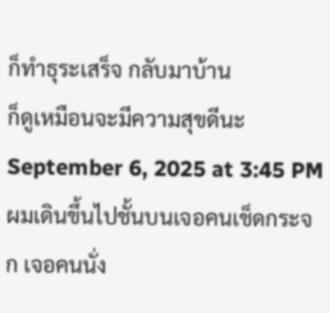ก็ทำธุระเสร็จ กลับมาบ้าน
ก็ดูเหมือนจะมีความสุขดีนะ
September 6, 2025 at 3:45 PM
ผมเดินขึ้นไปชั้นบนเจอคนเช็ดกระจก เจอคนนั่ง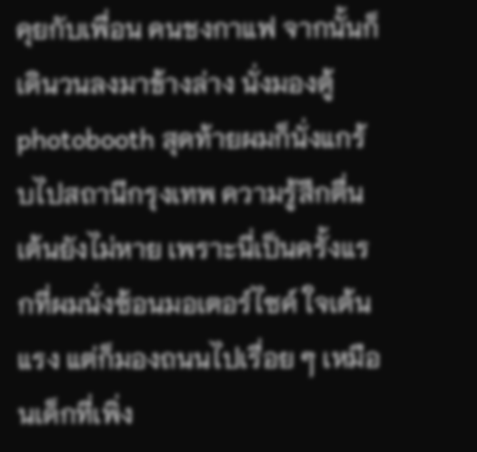คุยกับเพื่อน คนชงกาแฟ จากนั้นก็เดินวนลงมาข้างล่าง นั่งมองตู้ photobooth สุดท้ายผมก็นั่งแกร้บไปสถานีกรุงเทพ ความรู้สึกตื่นเต้นยังไม่หาย เพราะนี่เป็นครั้งแรกที่ผมนั่งซ้อนมอเตอร์ไซค์ ใจเต้นแรง แต่ก็มองถนนไปเรื่อย ๆ เหมือนเด็กที่เพิ่ง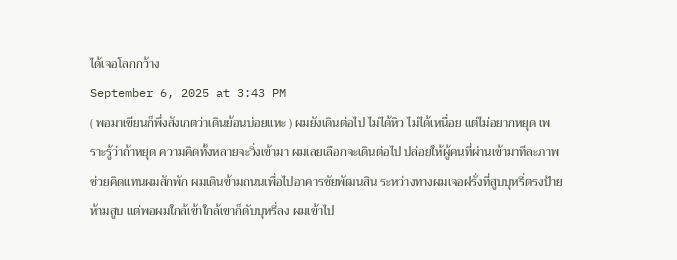ได้เจอโลกกว้าง
September 6, 2025 at 3:43 PM
( พอมาเขียนก็พึ่งสังเกตว่าเดินย้อนบ่อยแหะ ) ผมยังเดินต่อไป ไม่ได้หิว ไม่ได้เหนื่อย แต่ไม่อยากหยุด เพราะรู้ว่าถ้าหยุด ความคิดทั้งหลายจะวิ่งเข้ามา ผมเลยเลือกจะเดินต่อไป ปล่อยให้ผู้คนที่ผ่านเข้ามาทีละภาพ ช่วยคิดแทนผมสักพัก ผมเดินข้ามถนนเพื่อไปอาคารชัยพัฒนสิน ระหว่างทางผมเจอฝรั่งที่สูบบุหรี่ตรงป้ายห้ามสูบ แต่พอผมใกล้เข้าใกล้เขาก็ดับบุหรี่ลง ผมเข้าไป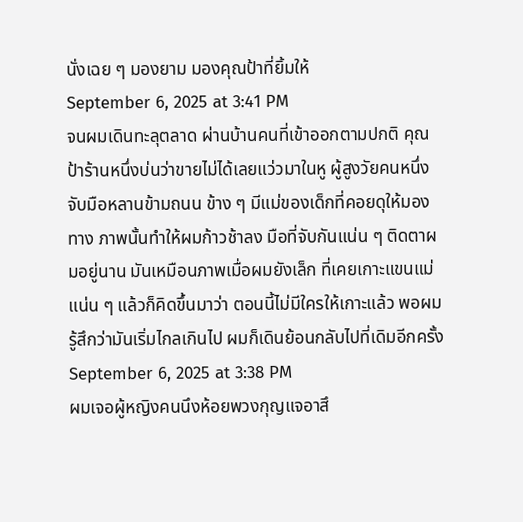นั่งเฉย ๆ มองยาม มองคุณป้าที่ยิ้มให้
September 6, 2025 at 3:41 PM
จนผมเดินทะลุตลาด ผ่านบ้านคนที่เข้าออกตามปกติ คุณป้าร้านหนึ่งบ่นว่าขายไม่ได้เลยแว่วมาในหู ผู้สูงวัยคนหนึ่งจับมือหลานข้ามถนน ข้าง ๆ มีแม่ของเด็กที่คอยดุให้มองทาง ภาพนั้นทำให้ผมก้าวช้าลง มือที่จับกันแน่น ๆ ติดตาผมอยู่นาน มันเหมือนภาพเมื่อผมยังเล็ก ที่เคยเกาะแขนแม่แน่น ๆ แล้วก็คิดขึ้นมาว่า ตอนนี้ไม่มีใครให้เกาะแล้ว พอผมรู้สึกว่ามันเริ่มไกลเกินไป ผมก็เดินย้อนกลับไปที่เดิมอีกครั้ง
September 6, 2025 at 3:38 PM
ผมเจอผู้หญิงคนนึงห้อยพวงกุญแจอาสึ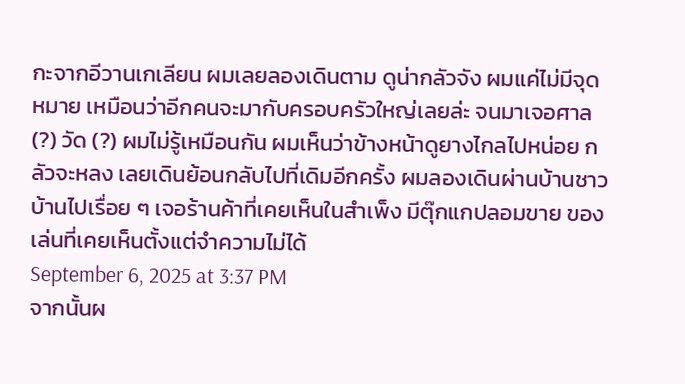กะจากอีวานเกเลียน ผมเลยลองเดินตาม ดูน่ากลัวจัง ผมแค่ไม่มีจุดหมาย เหมือนว่าอีกคนจะมากับครอบครัวใหญ่เลยล่ะ จนมาเจอศาล (?) วัด (?) ผมไม่รู้เหมือนกัน ผมเห็นว่าข้างหน้าดูยางไกลไปหน่อย กลัวจะหลง เลยเดินย้อนกลับไปที่เดิมอีกครั้ง ผมลองเดินผ่านบ้านชาวบ้านไปเรื่อย ๆ เจอร้านค้าที่เคยเห็นในสำเพ็ง มีตุ๊กแกปลอมขาย ของเล่นที่เคยเห็นตั้งแต่จำความไม่ได้
September 6, 2025 at 3:37 PM
จากนั้นผ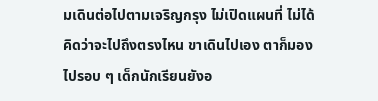มเดินต่อไปตามเจริญกรุง ไม่เปิดแผนที่ ไม่ได้คิดว่าจะไปถึงตรงไหน ขาเดินไปเอง ตาก็มองไปรอบ ๆ เด็กนักเรียนยังอ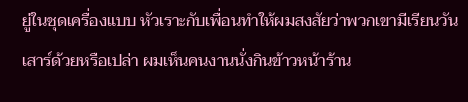ยู่ในชุดเครื่องแบบ หัวเราะกับเพื่อนทำให้ผมสงสัยว่าพวกเขามีเรียนวันเสาร์ด้วยหรือเปล่า ผมเห็นคนงานนั่งกินข้าวหน้าร้าน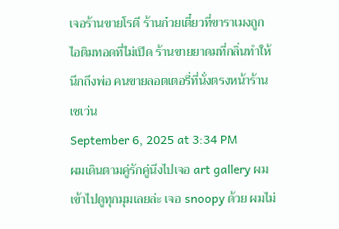เจอร้านขายโรตี ร้านก๋วยเตี๋ยวที่ขาราเมงถูก ไอติมทอดที่ไม่เปิด ร้านขายยาดมที่กลิ่นทำให้นึกถึงพ่อ คนขายลอตเตอรี่ที่นั่งตรงหน้าร้านเซเว่น
September 6, 2025 at 3:34 PM
ผมเดินตามคู่รักคู่นึงไปเจอ art gallery ผมเข้าไปดูทุกมุมเลยล่ะ เจอ snoopy ด้วย ผมไม่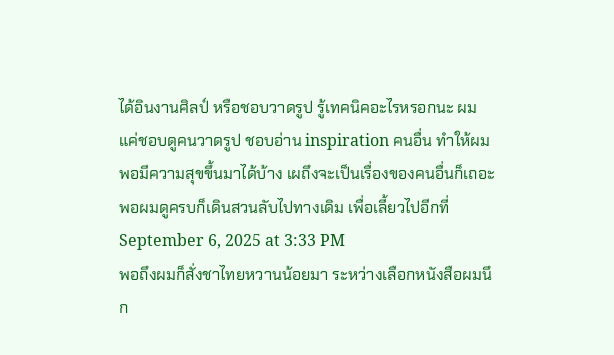ได้อินงานศิลป์ หรือชอบวาดรูป รู้เทคนิคอะไรหรอกนะ ผมแค่ชอบดูคนวาดรูป ชอบอ่าน inspiration คนอื่น ทำให้ผมพอมีความสุขขึ้นมาได้บ้าง เผถึงจะเป็นเรื่องของคนอื่นก็เถอะ พอผมดูครบก็เดินสวนลับไปทางเดิม เพื่อเลี้ยวไปอีกที่
September 6, 2025 at 3:33 PM
พอถึงผมก็สั่งชาไทยหวานน้อยมา ระหว่างเลือกหนังสือผมนึก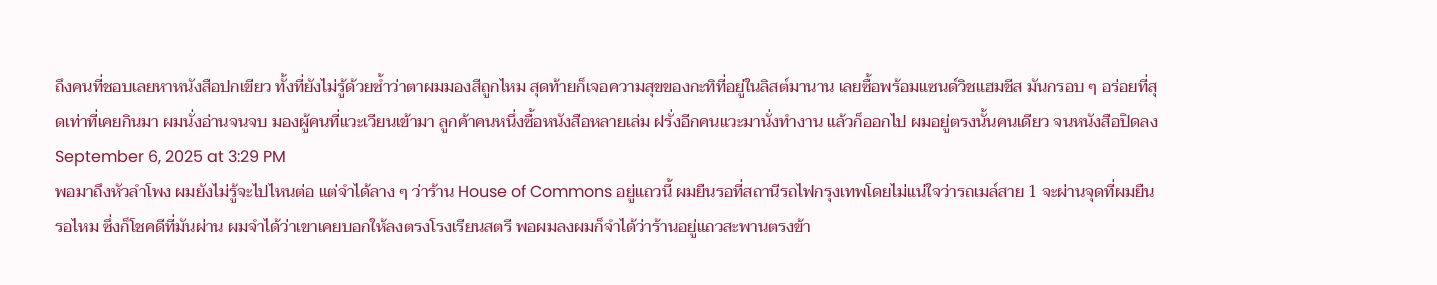ถึงคนที่ชอบเลยหาหนังสือปกเขียว ทั้งที่ยังไม่รู้ด้วยซ้ำว่าตาผมมองสีถูกไหม สุดท้ายก็เจอความสุขของกะทิที่อยู่ในลิสต์มานาน เลยซื้อพร้อมแซนด์วิชแฮมชีส มันกรอบ ๆ อร่อยที่สุดเท่าที่เคยกินมา ผมนั่งอ่านจนจบ มองผู้คนที่แวะเวียนเข้ามา ลูกค้าคนหนึ่งซื้อหนังสือหลายเล่ม ฝรั่งอีกคนแวะมานั่งทำงาน แล้วก็ออกไป ผมอยู่ตรงนั้นคนเดียว จนหนังสือปิดลง
September 6, 2025 at 3:29 PM
พอมาถึงหัวลำโพง ผมยังไม่รู้จะไปไหนต่อ แต่จำได้ลาง ๆ ว่าร้าน House of Commons อยู่แถวนี้ ผมยืนรอที่สถานีรถไฟกรุงเทพโดยไม่แน่ใจว่ารถเมล์สาย 1 จะผ่านจุดที่ผมยืนรอไหม ซึ่งก็โชคดีที่มันผ่าน ผมจำได้ว่าเขาเคยบอกให้ลงตรงโรงเรียนสตรี พอผมลงผมก็จำได้ว่าร้านอยู่แถวสะพานตรงข้า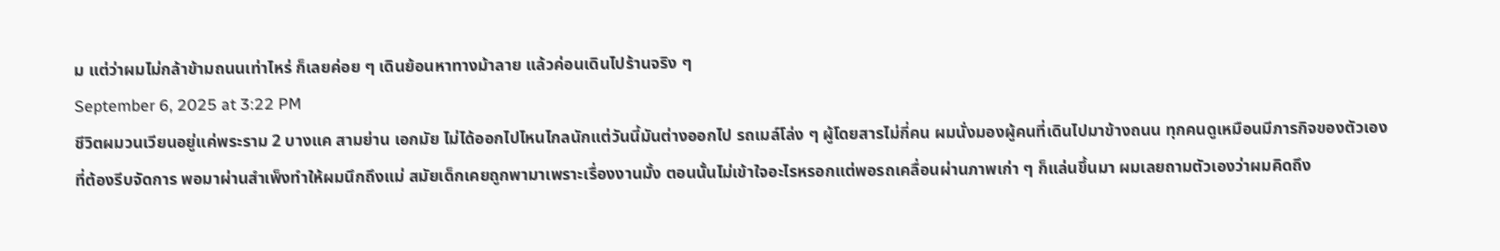ม แต่ว่าผมไม่กล้าข้ามถนนเท่าไหร่ ก็เลยค่อย ๆ เดินย้อนหาทางม้าลาย แล้วค่อนเดินไปร้านจริง ๆ
September 6, 2025 at 3:22 PM
ชีวิตผมวนเวียนอยู่แค่พระราม 2 บางแค สามย่าน เอกมัย ไม่ได้ออกไปไหนไกลนักแต่วันนี้มันต่างออกไป รถเมล์โล่ง ๆ ผู้โดยสารไม่กี่คน ผมนั่งมองผู้คนที่เดินไปมาข้างถนน ทุกคนดูเหมือนมีภารกิจของตัวเองที่ต้องรีบจัดการ พอมาผ่านสำเพ็งทำให้ผมนึกถึงแม่ สมัยเด็กเคยถูกพามาเพราะเรื่องงานมั้ง ตอนนั้นไม่เข้าใจอะไรหรอกแต่พอรถเคลื่อนผ่านภาพเก่า ๆ ก็แล่นขึ้นมา ผมเลยถามตัวเองว่าผมคิดถึง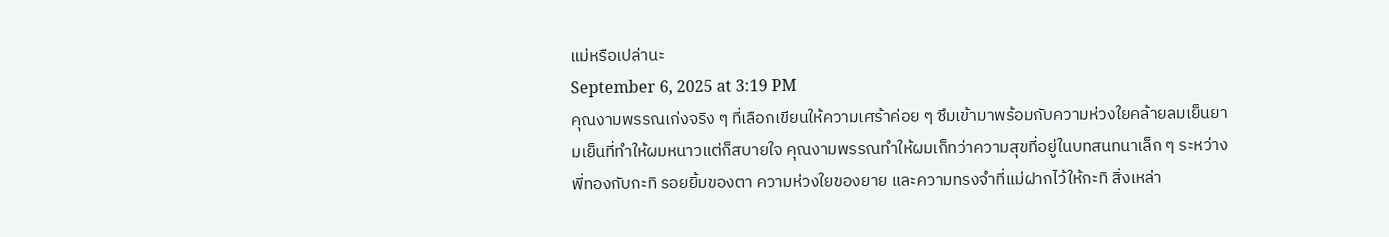แม่หรือเปล่านะ
September 6, 2025 at 3:19 PM
คุณงามพรรณเก่งจริง ๆ ที่เลือกเขียนให้ความเศร้าค่อย ๆ ซึมเข้ามาพร้อมกับความห่วงใยคล้ายลมเย็นยามเย็นที่ทำให้ผมหนาวแต่ก็สบายใจ คุณงามพรรณทำให้ผมเก็ทว่าความสุขที่อยู่ในบทสนทนาเล็ก ๆ ระหว่างพี่ทองกับกะทิ รอยยิ้มของตา ความห่วงใยของยาย และความทรงจำที่แม่ฝากไว้ให้กะทิ สิ่งเหล่า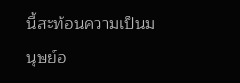นี้สะท้อนความเป็นมนุษย์อ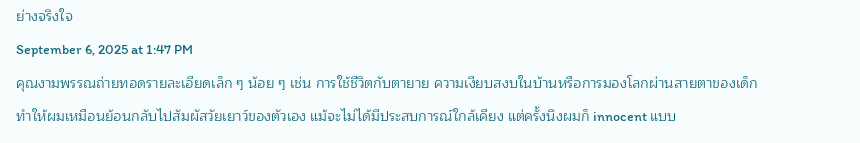ย่างจริงใจ
September 6, 2025 at 1:47 PM
คุณงามพรรณถ่ายทอดรายละเอียดเล็ก ๆ น้อย ๆ เช่น การใช้ชีวิตกับตายาย ความเงียบสงบในบ้านหรือการมองโลกผ่านสายตาของเด็กทำให้ผมเหมือนย้อนกลับไปสัมผัสวัยเยาว์ของตัวเอง แม้จะไม่ได้มีประสบการณ์ใกล้เคียง แต่ครั้งนึงผมก็ innocent แบบ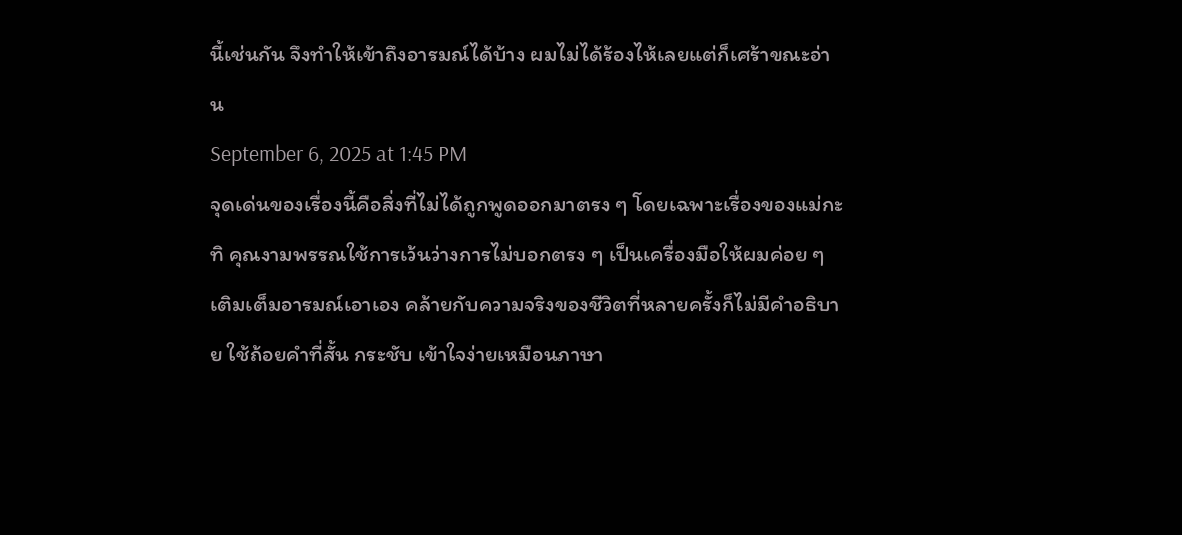นี้เช่นกัน จึงทำให้เข้าถึงอารมณ์ได้บ้าง ผมไม่ได้ร้องไห้เลยแต่ก็เศร้าขณะอ่าน
September 6, 2025 at 1:45 PM
จุดเด่นของเรื่องนี้คือสิ่งที่ไม่ได้ถูกพูดออกมาตรง ๆ โดยเฉพาะเรื่องของแม่กะทิ คุณงามพรรณใช้การเว้นว่างการไม่บอกตรง ๆ เป็นเครื่องมือให้ผมค่อย ๆ เติมเต็มอารมณ์เอาเอง คล้ายกับความจริงของชีวิตที่หลายครั้งก็ไม่มีคำอธิบาย ใช้ถ้อยคำที่สั้น กระชับ เข้าใจง่ายเหมือนภาษา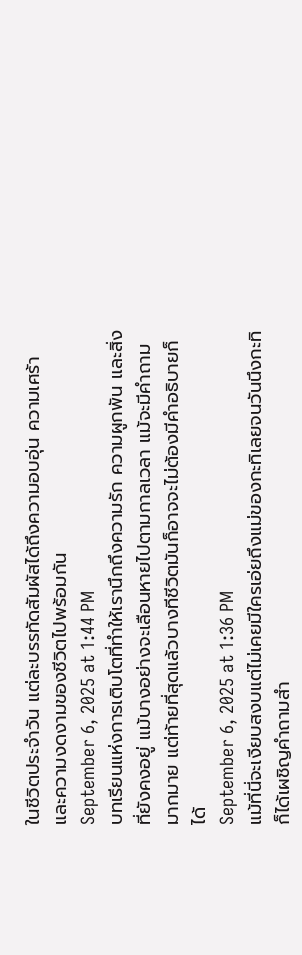ในชีวิตประจำวัน แต่ละบรรทัดสัมผัสได้ถึงความอบอุ่น ความเศร้า และความงดงามของชีวิตไปพร้อมกัน
September 6, 2025 at 1:44 PM
บทเรียนแห่งการเติบโตที่ทำให้เรานึกถึงความรัก ความผูกพัน และสิ่งที่ยังคงอยู่ แม้บางอย่างจะเลือนหายไปตามกาลเวลา แม้จะมีคำถามมากมาย แต่ท้ายที่สุดแล้วบางทีชีวิตมันก็อาจจะไม่ต้องมีคำอธิบายก็ได้
September 6, 2025 at 1:36 PM
แม้ที่นี่จะเงียบสงบแต่ไม่เคยมีใครเอ่ยถึงแม่ของกะทิเลยจนวันนึงกะทิก็ได้เผชิญคำถามสำ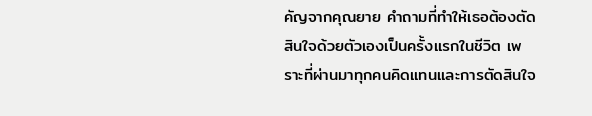คัญจากคุณยาย คำถามที่ทำให้เธอต้องตัดสินใจด้วยตัวเองเป็นครั้งแรกในชีวิต เพราะที่ผ่านมาทุกคนคิดแทนและการตัดสินใจ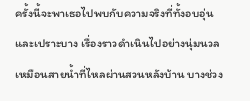ครั้งนี้จะพาเธอไปพบกับความจริงที่ทั้งอบอุ่นและเปราะบาง เรื่องราวดำเนินไปอย่างนุ่มนวลเหมือนสายน้ำที่ไหลผ่านสวนหลังบ้าน บางช่วง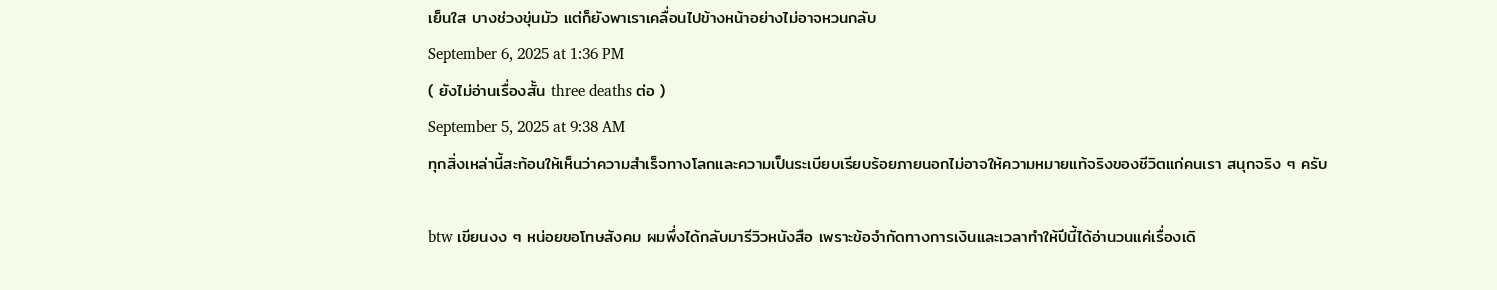เย็นใส บางช่วงขุ่นมัว แต่ก็ยังพาเราเคลื่อนไปข้างหน้าอย่างไม่อาจหวนกลับ
September 6, 2025 at 1:36 PM
( ยังไม่อ่านเรื่องสั้น three deaths ต่อ )
September 5, 2025 at 9:38 AM
ทุกสิ่งเหล่านี้สะท้อนให้เห็นว่าความสำเร็จทางโลกและความเป็นระเบียบเรียบร้อยภายนอกไม่อาจให้ความหมายแท้จริงของชีวิตแก่คนเรา สนุกจริง ๆ ครับ

btw เขียนงง ๆ หน่อยขอโทษสังคม ผมพึ่งได้กลับมารีวิวหนังสือ เพราะข้อจำกัดทางการเงินและเวลาทำให้ปีนี้ได้อ่านวนแค่เรื่องเดิ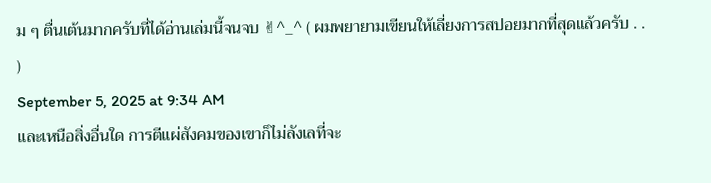ม ๆ ตื่นเต้นมากครับที่ได้อ่านเล่มนี้จนจบ ✌^_^ ( ผมพยายามเขียนให้เลี่ยงการสปอยมากที่สุดแล้วครับ . . )
September 5, 2025 at 9:34 AM
และเหนือสิ่งอื่นใด การตีแผ่สังคมของเขาก็ไม่ลังเลที่จะ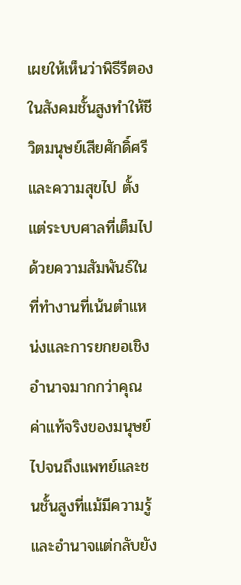เผยให้เห็นว่าพิธีรีตองในสังคมชั้นสูงทำให้ชีวิตมนุษย์เสียศักดิ์ศรีและความสุขไป ตั้งแต่ระบบศาลที่เต็มไปด้วยความสัมพันธ์ในที่ทำงานที่เน้นตำแหน่งและการยกยอเชิงอำนาจมากกว่าคุณค่าแท้จริงของมนุษย์ ไปจนถึงแพทย์และชนชั้นสูงที่แม้มีความรู้และอำนาจแต่กลับยัง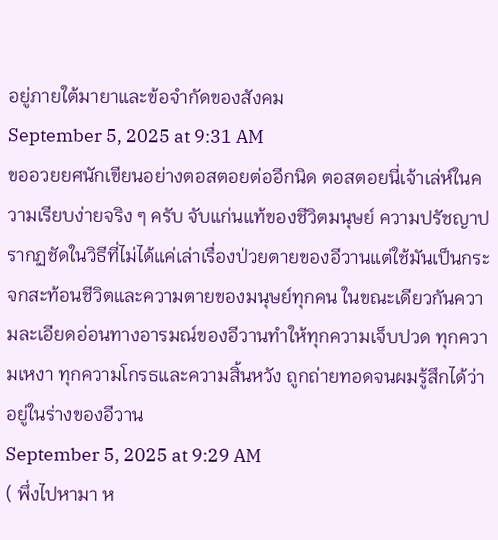อยู่ภายใต้มายาและข้อจำกัดของสังคม
September 5, 2025 at 9:31 AM
ขออวยยศนักเขียนอย่างตอสตอยต่ออีกนิด ตอสตอยนี่เจ้าเล่ห์ในความเรียบง่ายจริง ๆ ครับ จับแก่นแท้ของชีวิตมนุษย์ ความปรัชญาปรากฏชัดในวิธีที่ไม่ได้แค่เล่าเรื่องป่วยตายของอีวานแต่ใช้มันเป็นกระจกสะท้อนชีวิตและความตายของมนุษย์ทุกคน ในขณะเดียวกันความละเอียดอ่อนทางอารมณ์ของอีวานทำให้ทุกความเจ็บปวด ทุกความเหงา ทุกความโกรธและความสิ้นหวัง ถูกถ่ายทอดจนผมรู้สึกได้ว่าอยู่ในร่างของอีวาน
September 5, 2025 at 9:29 AM
( พึ่งไปหามา ห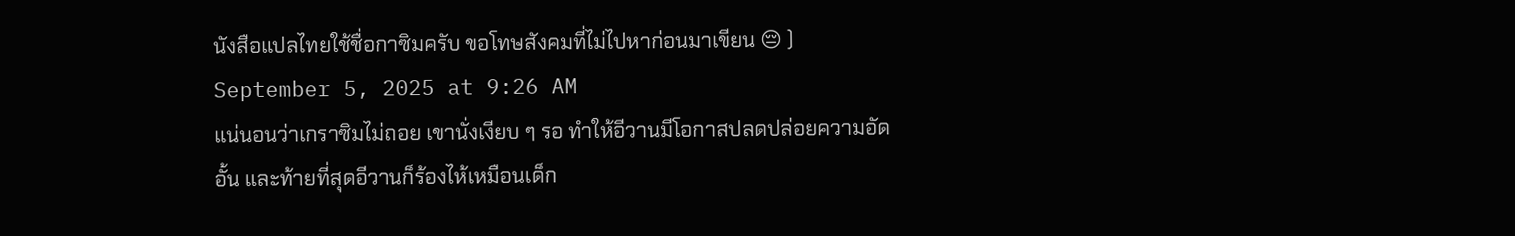นังสือแปลไทยใช้ชื่อกาซิมครับ ขอโทษสังคมที่ไม่ไปหาก่อนมาเขียน 😔 )
September 5, 2025 at 9:26 AM
แน่นอนว่าเกราซิมไม่ถอย เขานั่งเงียบ ๆ รอ ทำให้อีวานมีโอกาสปลดปล่อยความอัดอั้น และท้ายที่สุดอีวานก็ร้องไห้เหมือนเด็ก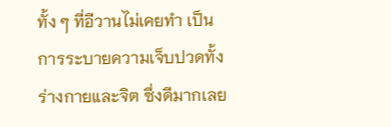ทั้ง ๆ ที่อีวานไม่เคยทำ เป็นการระบายความเจ็บปวดทั้งร่างกายและจิต ซึ่งดีมากเลย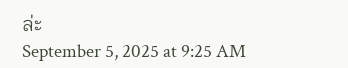ล่ะ
September 5, 2025 at 9:25 AM